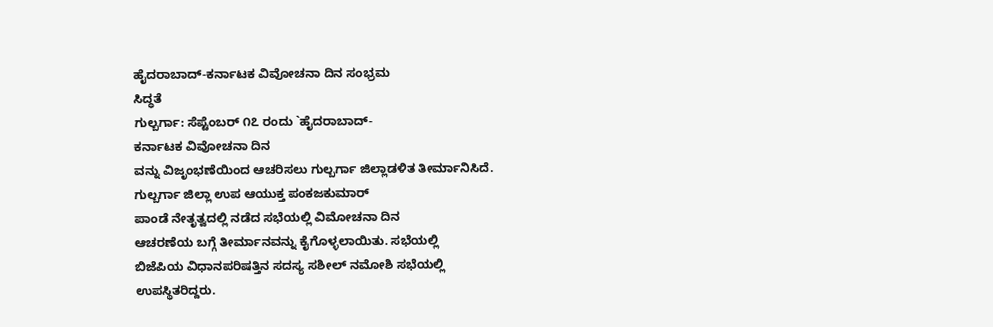ಹೈದರಾಬಾದ್-ಕರ್ನಾಟಕ ವಿವೋಚನಾ ದಿನ ಸಂಭ್ರಮ
ಸಿದ್ಧತೆ
ಗುಲ್ಬರ್ಗಾ: ಸೆಪ್ಟೆಂಬರ್ ೧೭ ರಂದು `ಹೈದರಾಬಾದ್-
ಕರ್ನಾಟಕ ವಿವೋಚನಾ ದಿನ
ವನ್ನು ವಿಜೃಂಭಣೆಯಿಂದ ಆಚರಿಸಲು ಗುಲ್ಬರ್ಗಾ ಜಿಲ್ಲಾಡಳಿತ ತೀರ್ಮಾನಿಸಿದೆ.
ಗುಲ್ಬರ್ಗಾ ಜಿಲ್ಲಾ ಉಪ ಆಯುಕ್ತ ಪಂಕಜಕುಮಾರ್
ಪಾಂಡೆ ನೇತೃತ್ವದಲ್ಲಿ ನಡೆದ ಸಭೆಯಲ್ಲಿ ವಿಮೋಚನಾ ದಿನ
ಆಚರಣೆಯ ಬಗ್ಗೆ ತೀರ್ಮಾನವನ್ನು ಕೈಗೊಳ್ಳಲಾಯಿತು. ಸಭೆಯಲ್ಲಿ
ಬಿಜೆಪಿಯ ವಿಧಾನಪರಿಷತ್ತಿನ ಸದಸ್ಯ ಸಶೀಲ್ ನಮೋಶಿ ಸಭೆಯಲ್ಲಿ
ಉಪಸ್ಥಿತರಿದ್ದರು.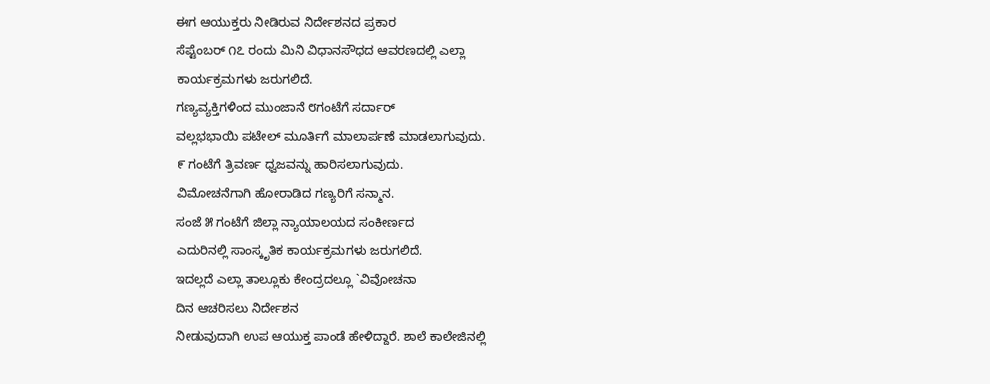ಈಗ ಆಯುಕ್ತರು ನೀಡಿರುವ ನಿರ್ದೇಶನದ ಪ್ರಕಾರ
ಸೆಪ್ಟೆಂಬರ್ ೧೭ ರಂದು ಮಿನಿ ವಿಧಾನಸೌಧದ ಆವರಣದಲ್ಲಿ ಎಲ್ಲಾ
ಕಾರ್ಯಕ್ರಮಗಳು ಜರುಗಲಿದೆ.
ಗಣ್ಯವ್ಯಕ್ತಿಗಳಿಂದ ಮುಂಜಾನೆ ೮ಗಂಟೆಗೆ ಸರ್ದಾರ್
ವಲ್ಲಭಭಾಯಿ ಪಟೇಲ್ ಮೂರ್ತಿಗೆ ಮಾಲಾರ್ಪಣೆ ಮಾಡಲಾಗುವುದು.
೯ ಗಂಟೆಗೆ ತ್ರಿವರ್ಣ ಧ್ವಜವನ್ನು ಹಾರಿಸಲಾಗುವುದು.
ವಿಮೋಚನೆಗಾಗಿ ಹೋರಾಡಿದ ಗಣ್ಯರಿಗೆ ಸನ್ಮಾನ.
ಸಂಜೆ ೫ ಗಂಟೆಗೆ ಜಿಲ್ಲಾ ನ್ಯಾಯಾಲಯದ ಸಂಕೀರ್ಣದ
ಎದುರಿನಲ್ಲಿ ಸಾಂಸ್ಕೃತಿಕ ಕಾರ್ಯಕ್ರಮಗಳು ಜರುಗಲಿದೆ.
ಇದಲ್ಲದೆ ಎಲ್ಲಾ ತಾಲ್ಲೂಕು ಕೇಂದ್ರದಲ್ಲೂ `ವಿವೋಚನಾ
ದಿನ ಆಚರಿಸಲು ನಿರ್ದೇಶನ
ನೀಡುವುದಾಗಿ ಉಪ ಆಯುಕ್ತ ಪಾಂಡೆ ಹೇಳಿದ್ದಾರೆ. ಶಾಲೆ ಕಾಲೇಜಿನಲ್ಲಿ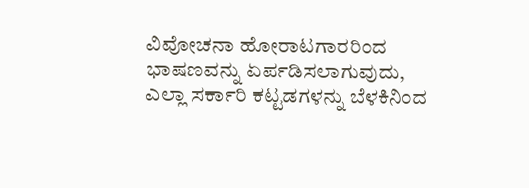ವಿವೋಚನಾ ಹೋರಾಟಗಾರರಿಂದ ಭಾಷಣವನ್ನು ಏರ್ಪಡಿಸಲಾಗುವುದು,
ಎಲ್ಲಾ ಸರ್ಕಾರಿ ಕಟ್ಟಡಗಳನ್ನು ಬೆಳಕಿನಿಂದ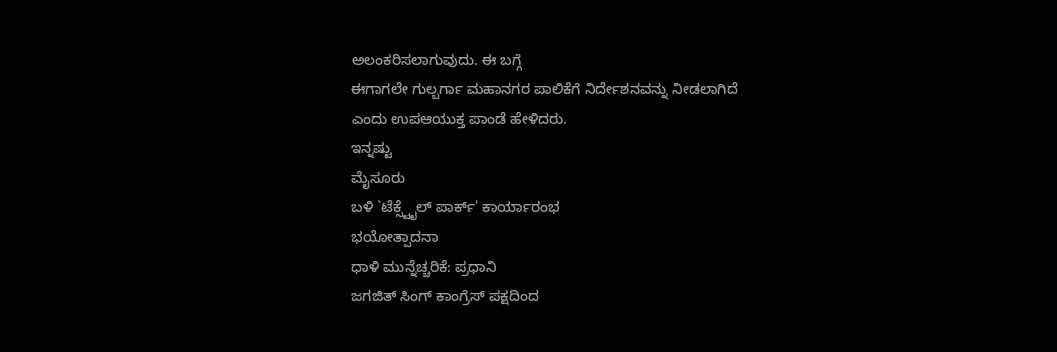ಅಲಂಕರಿಸಲಾಗುವುದು. ಈ ಬಗ್ಗೆ
ಈಗಾಗಲೇ ಗುಲ್ಬರ್ಗಾ ಮಹಾನಗರ ಪಾಲಿಕೆಗೆ ನಿರ್ದೇಶನವನ್ನು ನೀಡಲಾಗಿದೆ
ಎಂದು ಉಪಆಯುಕ್ತ ಪಾಂಡೆ ಹೇಳಿದರು.
ಇನ್ನಷ್ಟು
ಮೈಸೂರು
ಬಳಿ `ಟೆಕ್ಸ್ಟೈಲ್ ಪಾರ್ಕ್' ಕಾರ್ಯಾರಂಭ
ಭಯೋತ್ಪಾದನಾ
ಧಾಳಿ ಮುನ್ನೆಚ್ಚರಿಕೆ: ಪ್ರಧಾನಿ
ಜಗಜಿತ್ ಸಿಂಗ್ ಕಾಂಗ್ರೆಸ್ ಪಕ್ಷದಿಂದ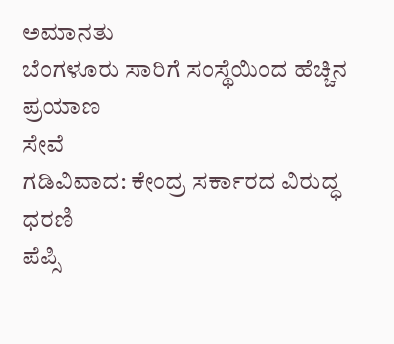ಅಮಾನತು
ಬೆಂಗಳೂರು ಸಾರಿಗೆ ಸಂಸ್ಥೆಯಿಂದ ಹೆಚ್ಚಿನ ಪ್ರಯಾಣ
ಸೇವೆ
ಗಡಿವಿವಾದ: ಕೇಂದ್ರ ಸರ್ಕಾರದ ವಿರುದ್ಧ
ಧರಣಿ
ಪೆಪ್ಸಿ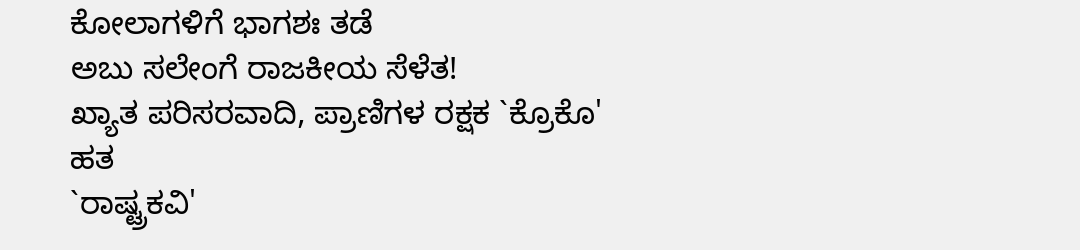ಕೋಲಾಗಳಿಗೆ ಭಾಗಶಃ ತಡೆ
ಅಬು ಸಲೇಂಗೆ ರಾಜಕೀಯ ಸೆಳೆತ!
ಖ್ಯಾತ ಪರಿಸರವಾದಿ, ಪ್ರಾಣಿಗಳ ರಕ್ಷಕ `ಕ್ರೊಕೊ'
ಹತ
`ರಾಷ್ಟ್ರಕವಿ'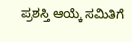ಪ್ರಶಸ್ತಿ ಆಯ್ಕೆ ಸಮಿತಿಗೆ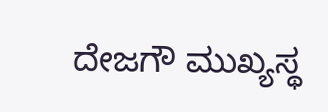ದೇಜಗೌ ಮುಖ್ಯಸ್ಥ